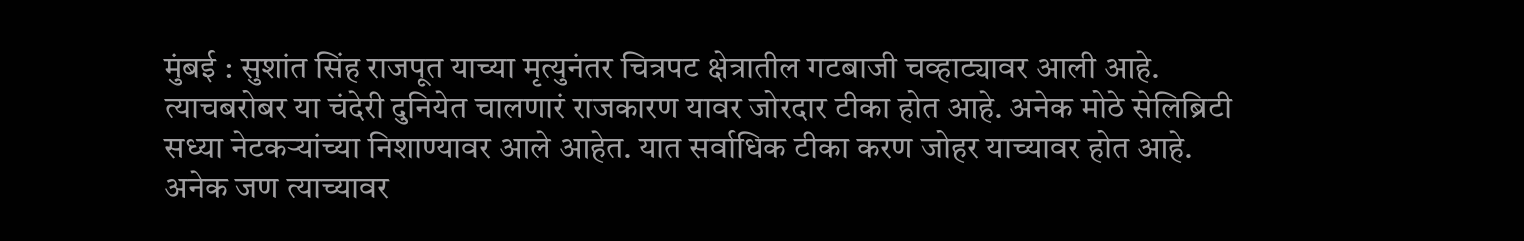मुंबई : सुशांत सिंह राजपूत याच्या मृत्युनंतर चित्रपट क्षेत्रातील गटबाजी चव्हाट्यावर आली आहे. त्याचबरोबर या चंदेरी दुनियेत चालणारं राजकारण यावर जोरदार टीका होत आहे. अनेक मोठे सेलिब्रिटी सध्या नेटकऱ्यांच्या निशाण्यावर आले आहेत. यात सर्वाधिक टीका करण जोहर याच्यावर होत आहे. अनेक जण त्याच्यावर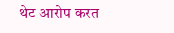थेट आरोप करत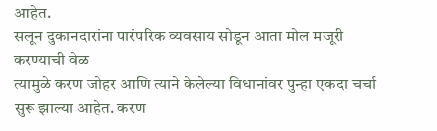आहेत.
सलून दुकानदारांना पारंपरिक व्यवसाय सोडून आता मोल मजूरी करण्याची वेळ
त्यामुळे करण जोहर आणि त्याने केलेल्या विधानांवर पुन्हा एकदा चर्चा सुरू झाल्या आहेत. करण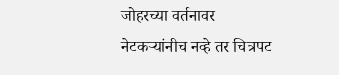जोहरच्या वर्तनावर नेटकऱ्यांनीच नव्हे तर चित्रपट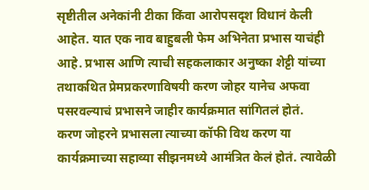सृष्टीतील अनेकांनी टीका किंवा आरोपसदृश विधानं केली आहेत. यात एक नाव बाहुबली फेम अभिनेता प्रभास याचंही आहे. प्रभास आणि त्याची सहकलाकार अनुष्का शेट्टी यांच्या तथाकथित प्रेमप्रकरणाविषयी करण जोहर यानेच अफवा पसरवल्याचं प्रभासने जाहीर कार्यक्रमात सांगितलं होतं.
करण जोहरने प्रभासला त्याच्या कॉफी विथ करण या कार्यक्रमाच्या सहाव्या सीझनमध्ये आमंत्रित केलं होतं. त्यावेळी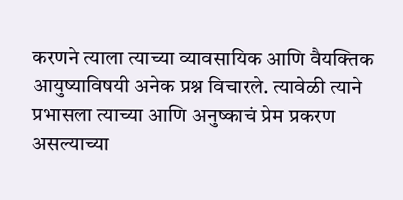करणने त्याला त्याच्या व्यावसायिक आणि वैयक्तिक आयुष्याविषयी अनेक प्रश्न विचारले. त्यावेळी त्याने प्रभासला त्याच्या आणि अनुष्काचं प्रेम प्रकरण असल्याच्या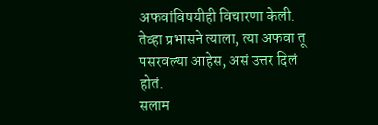अफवांविषयीही विचारणा केली. तेव्हा प्रभासने त्याला, त्या अफवा तू पसरवल्या आहेस, असं उत्तर दिलं होतं.
सलाम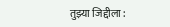तुझ्या जिद्दीला :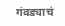गंवड्याचं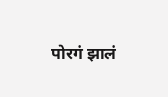पोरगं झालं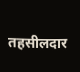तहसीलदार